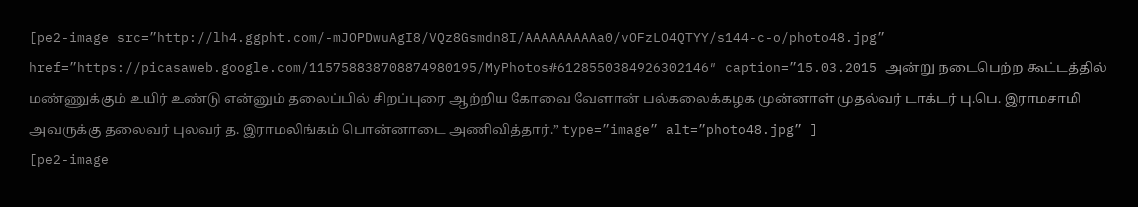[pe2-image src=”http://lh4.ggpht.com/-mJOPDwuAgI8/VQz8Gsmdn8I/AAAAAAAAAa0/vOFzLO4QTYY/s144-c-o/photo48.jpg” href=”https://picasaweb.google.com/115758838708874980195/MyPhotos#6128550384926302146″ caption=”15.03.2015 அன்று நடைபெற்ற கூட்டத்தில் மண்ணுக்கும் உயிர் உண்டு என்னும் தலைப்பில் சிறப்புரை ஆற்றிய கோவை வேளான் பல்கலைக்கழக முன்னாள் முதல்வர் டாக்டர் பு.பெ. இராமசாமி அவருக்கு தலைவர் புலவர் த. இராமலிங்கம் பொன்னாடை அணிவித்தார்.” type=”image” alt=”photo48.jpg” ]
[pe2-image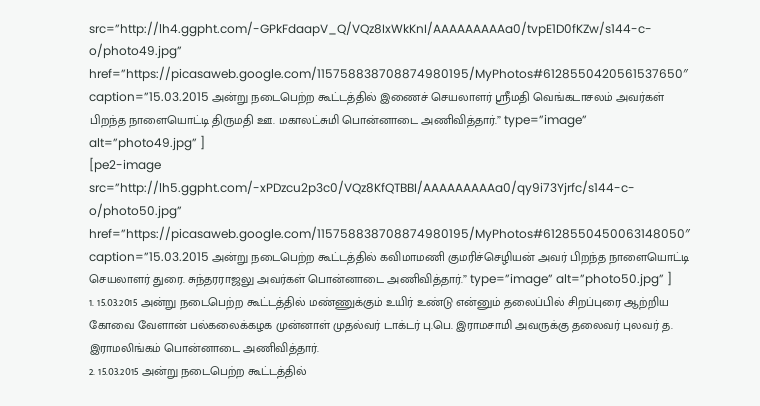src=”http://lh4.ggpht.com/-GPkFdaapV_Q/VQz8IxWkKnI/AAAAAAAAAa0/tvpE1D0fKZw/s144-c-o/photo49.jpg” href=”https://picasaweb.google.com/115758838708874980195/MyPhotos#6128550420561537650″ caption=”15.03.2015 அன்று நடைபெற்ற கூட்டத்தில் இணைச் செயலாளர் ஸ்ரீமதி வெங்கடாசலம் அவர்கள் பிறந்த நாளையொட்டி திருமதி ஊ. மகாலட்சுமி பொன்னாடை அணிவித்தார்.” type=”image” alt=”photo49.jpg” ]
[pe2-image src=”http://lh5.ggpht.com/-xPDzcu2p3c0/VQz8KfQTBBI/AAAAAAAAAa0/qy9i73Yjrfc/s144-c-o/photo50.jpg” href=”https://picasaweb.google.com/115758838708874980195/MyPhotos#6128550450063148050″ caption=”15.03.2015 அன்று நடைபெற்ற கூட்டத்தில் கவிமாமணி குமரிச்செழியன் அவர் பிறந்த நாளையொட்டி செயலாளர் துரை. சுந்தரராஜலு அவர்கள் பொன்னாடை அணிவித்தார்.” type=”image” alt=”photo50.jpg” ]
1. 15.03.2015 அன்று நடைபெற்ற கூட்டத்தில் மண்ணுக்கும் உயிர் உண்டு என்னும் தலைப்பில் சிறப்புரை ஆற்றிய கோவை வேளான் பல்கலைக்கழக முன்னாள் முதல்வர் டாக்டர் பு.பெ. இராமசாமி அவருக்கு தலைவர் புலவர் த. இராமலிங்கம் பொன்னாடை அணிவித்தார்.
2. 15.03.2015 அன்று நடைபெற்ற கூட்டத்தில்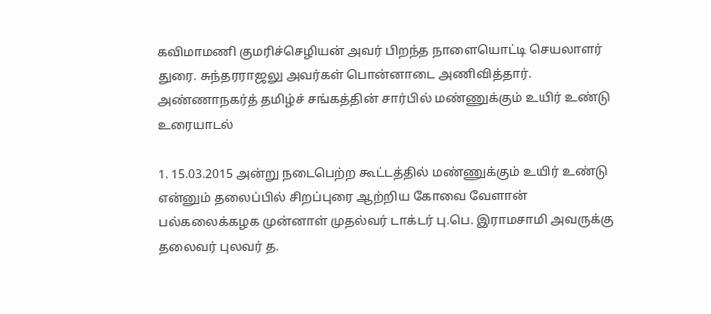கவிமாமணி குமரிச்செழியன் அவர் பிறந்த நாளையொட்டி செயலாளர் துரை. சுந்தரராஜலு அவர்கள் பொன்னாடை அணிவித்தார்.
அண்ணாநகர்த் தமிழ்ச் சங்கத்தின் சார்பில் மண்ணுக்கும் உயிர் உண்டு உரையாடல்

1. 15.03.2015 அன்று நடைபெற்ற கூட்டத்தில் மண்ணுக்கும் உயிர் உண்டு என்னும் தலைப்பில் சிறப்புரை ஆற்றிய கோவை வேளான் பல்கலைக்கழக முன்னாள் முதல்வர் டாக்டர் பு.பெ. இராமசாமி அவருக்கு தலைவர் புலவர் த.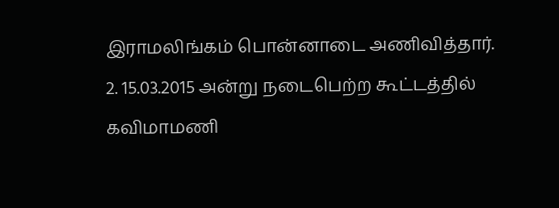இராமலிங்கம் பொன்னாடை அணிவித்தார்.
2. 15.03.2015 அன்று நடைபெற்ற கூட்டத்தில் கவிமாமணி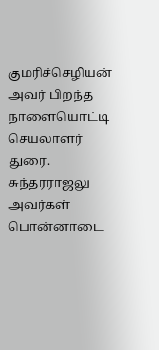குமரிச்செழியன் அவர் பிறந்த நாளையொட்டி செயலாளர் துரை. சுந்தரராஜலு அவர்கள் பொன்னாடை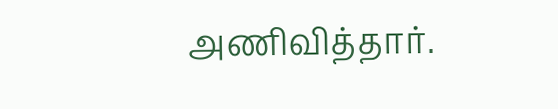அணிவித்தார்.